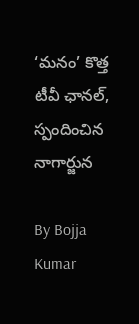‘మనం’ కొత్త టీవీ ఛానల్, స్పందించిన నాగార్జున

By Bojja Kumar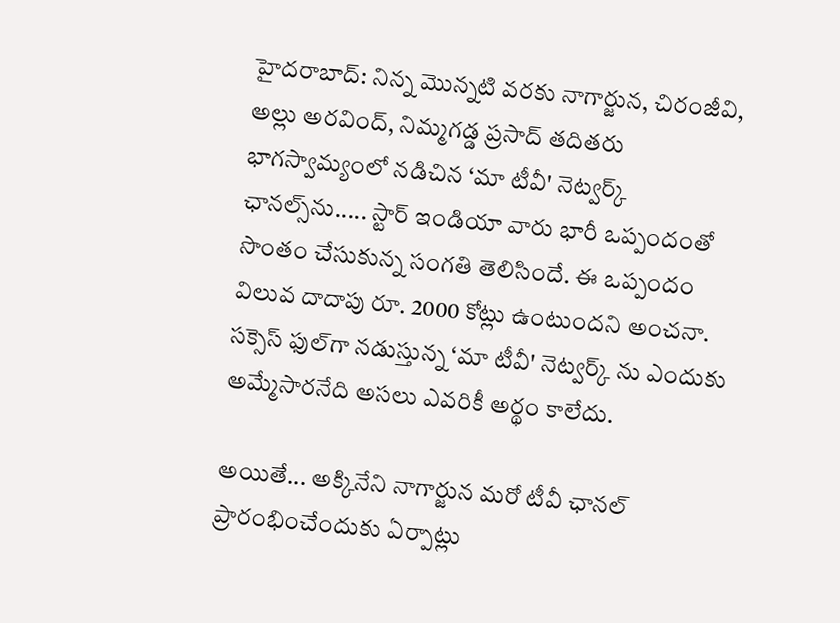హైదరాబాద్: నిన్న మొన్నటి వరకు నాగార్జున, చిరంజీవి, అల్లు అరవింద్, నిమ్మగడ్డ ప్రసాద్ తదితరు భాగస్వామ్యంలో నడిచిన ‘మా టీవీ' నెట్వర్క్ ఛానల్స్‌ను..... స్టార్ ఇండియా వారు భారీ ఒప్పందంతో సొంతం చేసుకున్న సంగతి తెలిసిందే. ఈ ఒప్పందం విలువ దాదాపు రూ. 2000 కోట్లు ఉంటుందని అంచనా. సక్సెస్ ఫుల్‌గా నడుస్తున్న ‘మా టీవీ' నెట్వర్క్ ను ఎందుకు అమ్మేసారనేది అసలు ఎవరికీ అర్థం కాలేదు.

అయితే... అక్కినేని నాగార్జున మరో టీవీ ఛానల్ ప్రారంభించేందుకు ఏర్పాట్లు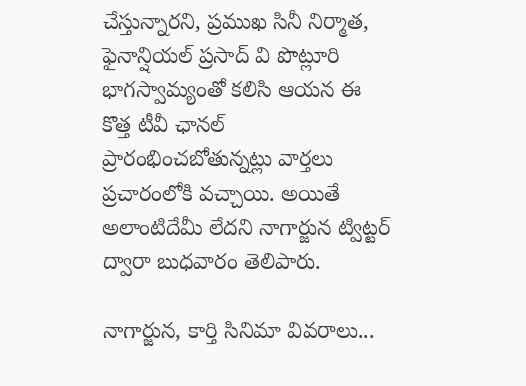చేస్తున్నారని, ప్రముఖ సినీ నిర్మాత, ఫైనాన్షియల్ ప్రసాద్ వి పొట్లూరి భాగస్వామ్యంతో కలిసి ఆయన ఈ కొత్త టీవీ ఛానల్ ప్రారంభించబోతున్నట్లు వార్తలు ప్రచారంలోకి వచ్చాయి. అయితే అలాంటిదేమీ లేదని నాగార్జున ట్విట్టర్ ద్వారా బుధవారం తెలిపారు.

నాగార్జున, కార్తి సినిమా వివరాలు...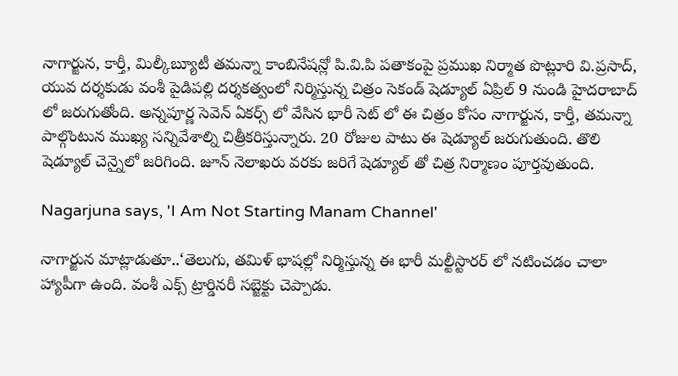నాగార్జున, కార్తీ, మిల్కీబ్యూటీ తమన్నా కాంబినేషన్లో పి.వి.పి పతాకంపై ప్రముఖ నిర్మాత పొట్లూరి వి.ప్రసాద్, యువ దర్శకుడు వంశీ పైడిపల్లి దర్శకత్వంలో నిర్మిస్తున్న చిత్రం సెకండ్ షెడ్యూల్ ఏప్రిల్ 9 నుండి హైదరాబాద్ లో జరుగుతోంది. అన్నపూర్ణ సెవెన్ ఏకర్స్ లో వేసిన భారీ సెట్ లో ఈ చిత్రం కోసం నాగార్జున, కార్తీ, తమన్నా పాల్గొంటున ముఖ్య సన్నివేశాల్ని చిత్రీకరిస్తున్నారు. 20 రోజుల పాటు ఈ షెడ్యూల్ జరుగుతుంది. తొలి షెడ్యూల్ చెన్నైలో జరిగింది. జూన్ నెలాఖరు వరకు జరిగే షెడ్యూల్ తో చిత్ర నిర్మాణం పూర్తవుతుంది.

Nagarjuna says, 'I Am Not Starting Manam Channel'

నాగార్జున మాట్లాడుతూ..‘తెలుగు, తమిళ్ భాషల్లో నిర్మిస్తున్న ఈ భారీ మల్టీస్టారర్ లో నటించడం చాలా హ్యాపీగా ఉంది. వంశీ ఎక్స్ ట్రార్డినరీ సబ్జెక్టు చెప్పాడు.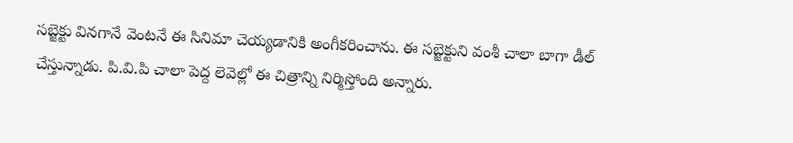సబ్జెక్టు వినగానే వెంటనే ఈ సినిమా చెయ్యడానికి అంగీకరించాను. ఈ సబ్జెక్టుని వంశీ చాలా బాగా డీల్ చేస్తున్నాడు. పి.వి.పి చాలా పెద్ద లెవెల్లో ఈ చిత్రాన్ని నిర్మిస్తోంది అన్నారు.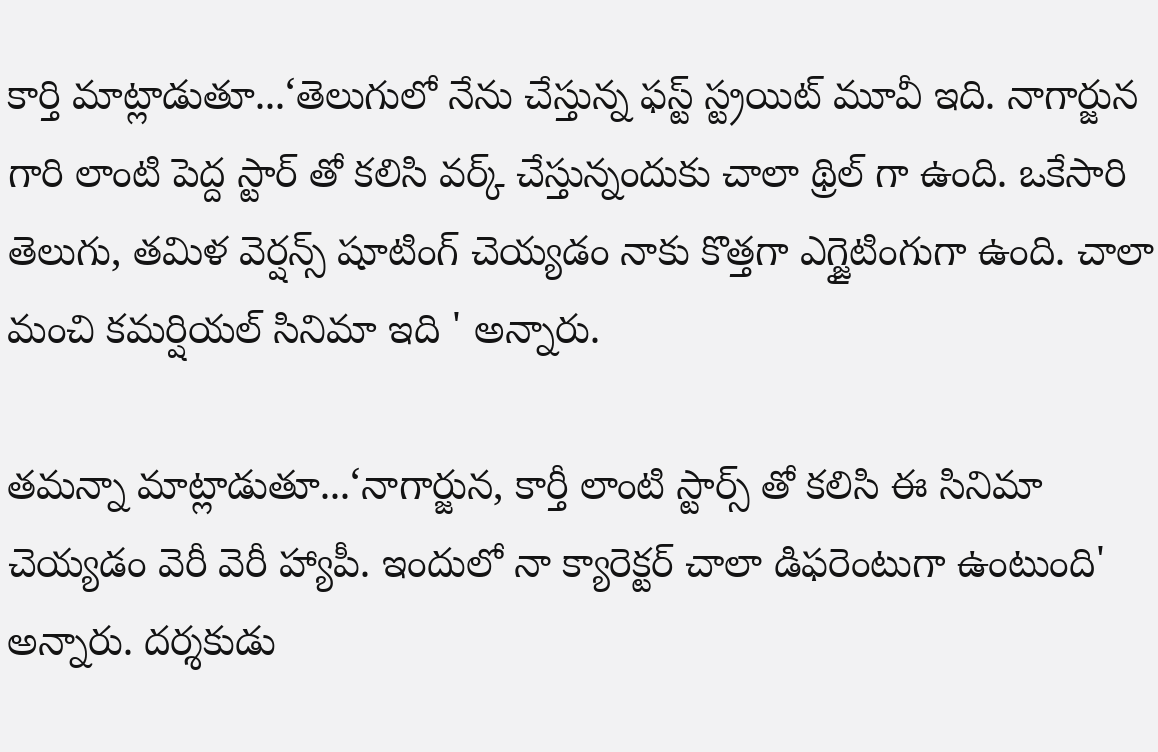కార్తి మాట్లాడుతూ...‘తెలుగులో నేను చేస్తున్న ఫస్ట్ స్ట్రయిట్ మూవీ ఇది. నాగార్జున గారి లాంటి పెద్ద స్టార్ తో కలిసి వర్క్ చేస్తున్నందుకు చాలా థ్రిల్ గా ఉంది. ఒకేసారి తెలుగు, తమిళ వెర్షన్స్ షూటింగ్ చెయ్యడం నాకు కొత్తగా ఎగ్జైటింగుగా ఉంది. చాలా మంచి కమర్షియల్ సినిమా ఇది ' అన్నారు.

తమన్నా మాట్లాడుతూ...‘నాగార్జున, కార్తీ లాంటి స్టార్స్ తో కలిసి ఈ సినిమా చెయ్యడం వెరీ వెరీ హ్యాపీ. ఇందులో నా క్యారెక్టర్ చాలా డిఫరెంటుగా ఉంటుంది' అన్నారు. దర్శకుడు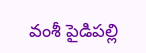వంశీ పైడిపల్లి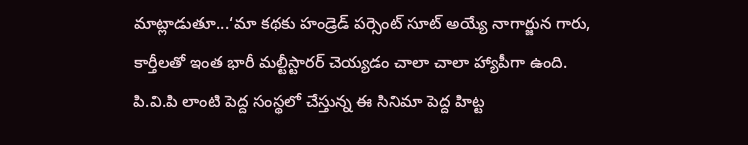మాట్లాడుతూ...‘మా కథకు హండ్రెడ్ పర్సెంట్ సూట్ అయ్యే నాగార్జున గారు, కార్తీలతో ఇంత భారీ మల్టీస్టారర్ చెయ్యడం చాలా చాలా హ్యాపీగా ఉంది. పి.వి.పి లాంటి పెద్ద సంస్థలో చేస్తున్న ఈ సినిమా పెద్ద హిట్ట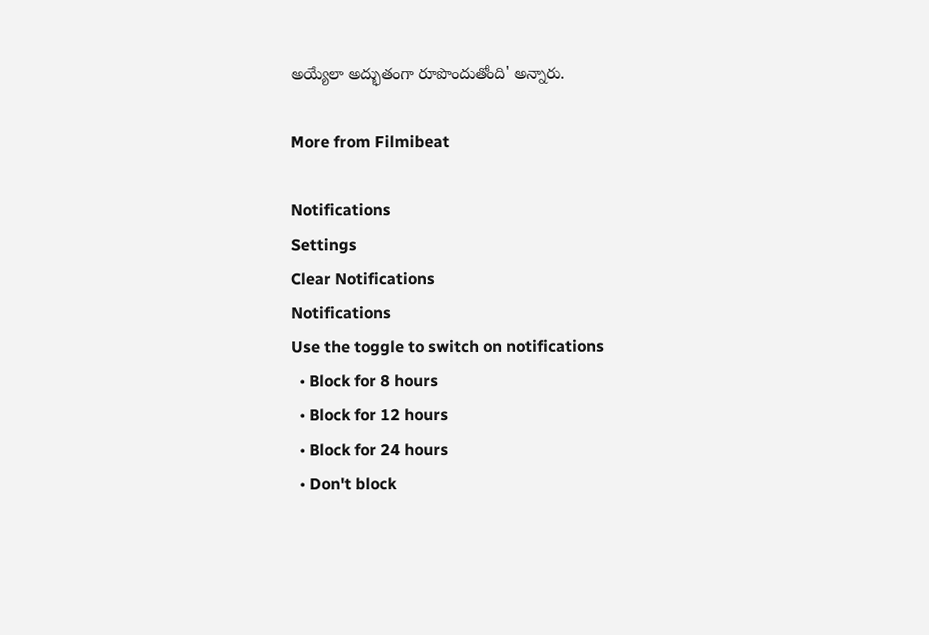అయ్యేలా అద్భుతంగా రూపొందుతోంది' అన్నారు.

More from Filmibeat

Notifications
Settings
Clear Notifications
Notifications
Use the toggle to switch on notifications
  • Block for 8 hours
  • Block for 12 hours
  • Block for 24 hours
  • Don't block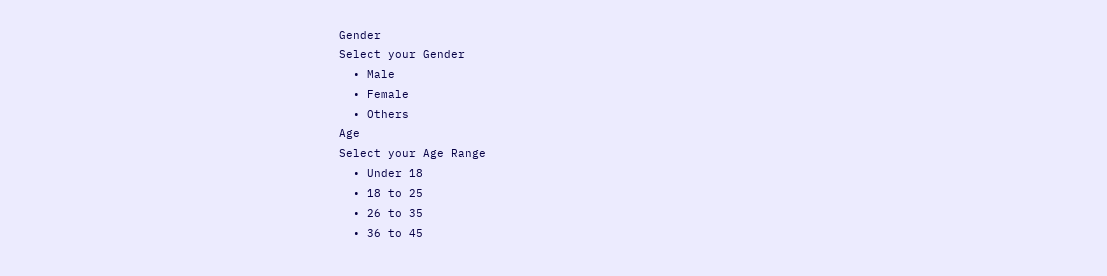Gender
Select your Gender
  • Male
  • Female
  • Others
Age
Select your Age Range
  • Under 18
  • 18 to 25
  • 26 to 35
  • 36 to 45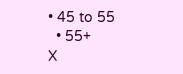• 45 to 55
  • 55+
X